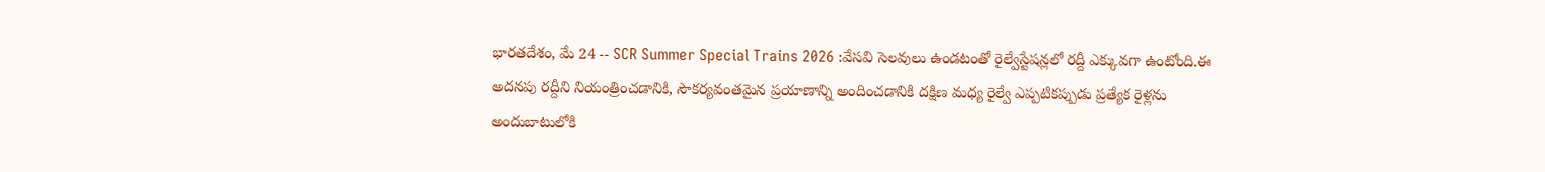భారతదేశం, మే 24 -- SCR Summer Special Trains 2026 :వేసవి సెలవులు ఉండటంతో రైల్వేస్టేషన్లలో రద్దీ ఎక్కువగా ఉంటోంది.ఈ అదనపు రద్దీని నియంత్రించడానికి, సౌకర్యవంతమైన ప్రయాణాన్ని అందించడానికి దక్షిణ మధ్య రైల్వే ఎప్పటికప్పుడు ప్రత్యేక రైళ్లను అందుబాటులోకి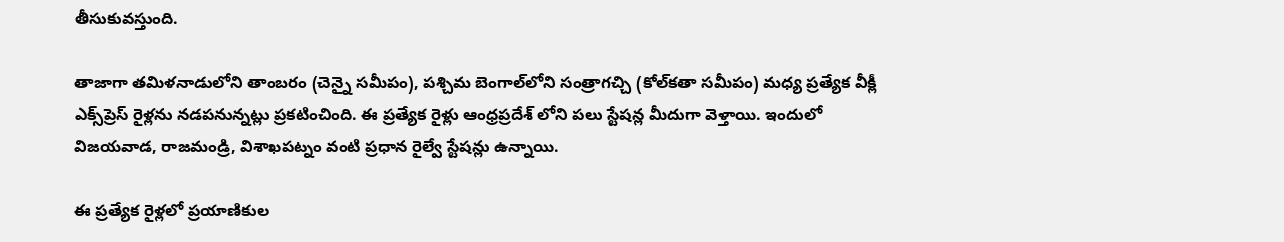తీసుకువస్తుంది.

తాజాగా తమిళనాడులోని తాంబరం (చెన్నై సమీపం), పశ్చిమ బెంగాల్‌లోని సంత్రాగచ్చి (కోల్‌కతా సమీపం) మధ్య ప్రత్యేక వీక్లీ ఎక్స్‌ప్రెస్ రైళ్లను నడపనున్నట్లు ప్రకటించింది. ఈ ప్రత్యేక రైళ్లు ఆంధ్రప్రదేశ్ లోని పలు స్టేషన్ల మీదుగా వెళ్తాయి. ఇందులో విజయవాడ, రాజమండ్రి, విశాఖపట్నం వంటి ప్రధాన రైల్వే స్టేషన్లు ఉన్నాయి.

ఈ ప్రత్యేక రైళ్లలో ప్రయాణికుల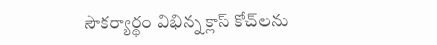సౌకర్యార్థం విభిన్న క్లాస్ కోచ్‌లను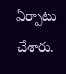ఏర్పాటు చేశారు.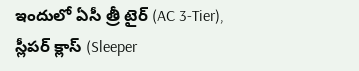ఇందులో ఏసీ త్రీ టైర్ (AC 3-Tier), స్లీపర్ క్లాస్ (Sleeper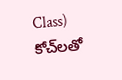Class) కోచ్‌లతో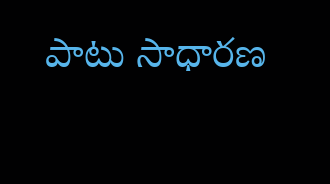పాటు సాధారణ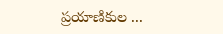ప్రయాణికుల ...